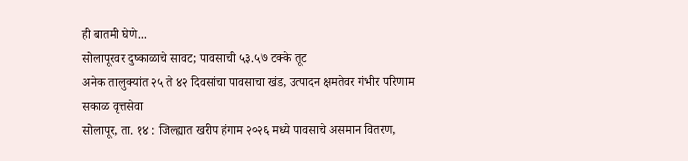ही बातमी घेणे...
सोलापूरवर दुष्काळाचे सावट; पावसाची ५३.५७ टक्के तूट
अनेक तालुक्यांत २५ ते ४२ दिवसांचा पावसाचा खंड, उत्पादन क्षमतेवर गंभीर परिणाम
सकाळ वृत्तसेवा
सोलापूर, ता. १४ : जिल्ह्यात खरीप हंगाम २०२६ मध्ये पावसाचे असमान वितरण,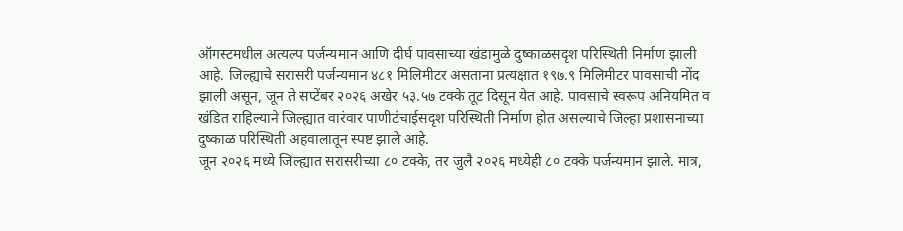ऑगस्टमधील अत्यल्प पर्जन्यमान आणि दीर्घ पावसाच्या खंडामुळे दुष्काळसदृश परिस्थिती निर्माण झाली आहे. जिल्ह्याचे सरासरी पर्जन्यमान ४८१ मिलिमीटर असताना प्रत्यक्षात १९७.९ मिलिमीटर पावसाची नोंद झाली असून, जून ते सप्टेंबर २०२६ अखेर ५३.५७ टक्के तूट दिसून येत आहे. पावसाचे स्वरूप अनियमित व खंडित राहिल्याने जिल्ह्यात वारंवार पाणीटंचाईसदृश परिस्थिती निर्माण होत असल्याचे जिल्हा प्रशासनाच्या दुष्काळ परिस्थिती अहवालातून स्पष्ट झाले आहे.
जून २०२६ मध्ये जिल्ह्यात सरासरीच्या ८० टक्के, तर जुलै २०२६ मध्येही ८० टक्के पर्जन्यमान झाले. मात्र,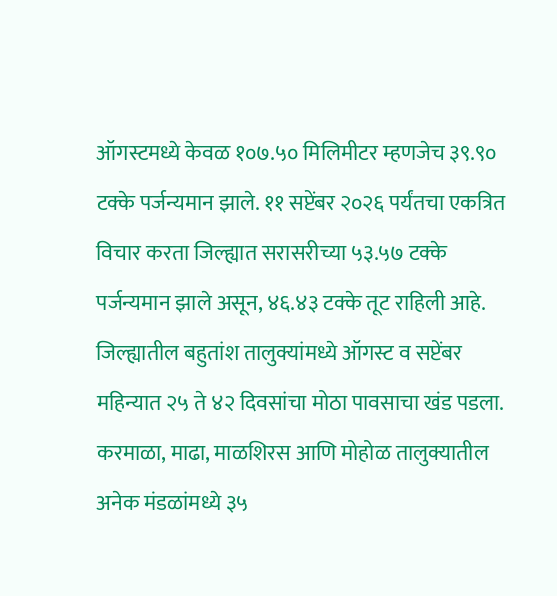ऑगस्टमध्ये केवळ १०७.५० मिलिमीटर म्हणजेच ३९.९० टक्के पर्जन्यमान झाले. ११ सप्टेंबर २०२६ पर्यंतचा एकत्रित विचार करता जिल्ह्यात सरासरीच्या ५३.५७ टक्के पर्जन्यमान झाले असून, ४६.४३ टक्के तूट राहिली आहे. जिल्ह्यातील बहुतांश तालुक्यांमध्ये ऑगस्ट व सप्टेंबर महिन्यात २५ ते ४२ दिवसांचा मोठा पावसाचा खंड पडला. करमाळा, माढा, माळशिरस आणि मोहोळ तालुक्यातील अनेक मंडळांमध्ये ३५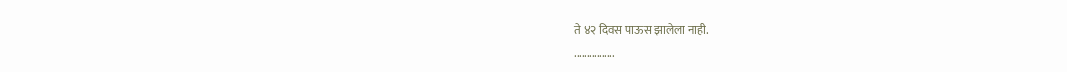ते ४२ दिवस पाऊस झालेला नाही.
................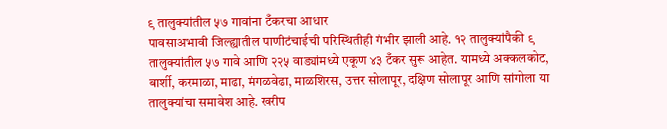९ तालुक्यांतील ५७ गावांना टँकरचा आधार
पावसाअभावी जिल्ह्यातील पाणीटंचाईची परिस्थितीही गंभीर झाली आहे. १२ तालुक्यांपैकी ९ तालुक्यांतील ५७ गावे आणि २२५ वाड्यांमध्ये एकूण ४३ टँकर सुरू आहेत. यामध्ये अक्कलकोट, बार्शी, करमाळा, माढा, मंगळवेढा, माळशिरस, उत्तर सोलापूर, दक्षिण सोलापूर आणि सांगोला या तालुक्यांचा समावेश आहे. खरीप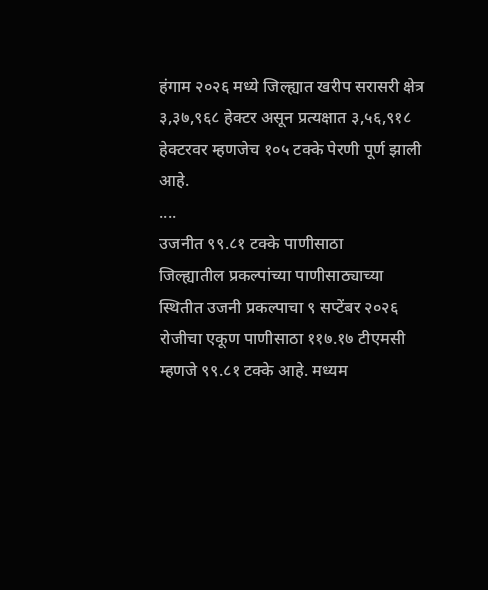हंगाम २०२६ मध्ये जिल्ह्यात खरीप सरासरी क्षेत्र ३,३७,९६८ हेक्टर असून प्रत्यक्षात ३,५६,९१८ हेक्टरवर म्हणजेच १०५ टक्के पेरणी पूर्ण झाली आहे.
....
उजनीत ९९.८१ टक्के पाणीसाठा
जिल्ह्यातील प्रकल्पांच्या पाणीसाठ्याच्या स्थितीत उजनी प्रकल्पाचा ९ सप्टेंबर २०२६ रोजीचा एकूण पाणीसाठा ११७.१७ टीएमसी म्हणजे ९९.८१ टक्के आहे. मध्यम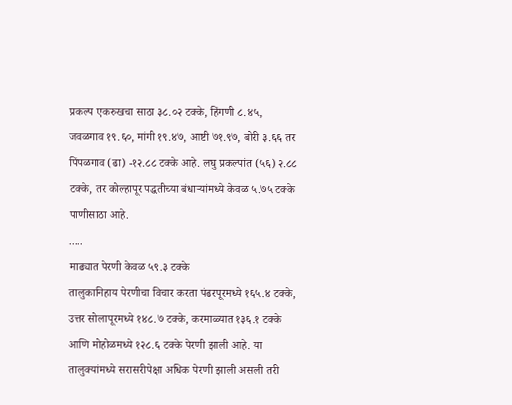प्रकल्प एकरुखचा साठा ३८.०२ टक्के, हिंगणी ८.४५, जवळगाव १९.६०, मांगी १९.४७, आष्टी ७१.९७, बोरी ३.६६ तर पिंपळगाव (ढा) -१२.८८ टक्के आहे. लघु प्रकल्पांत (५६) २.८८ टक्के, तर कोल्हापूर पद्धतीच्या बंधाऱ्यांमध्ये केवळ ५.७५ टक्के पाणीसाठा आहे.
.....
माढ्यात पेरणी केवळ ५९.३ टक्के
तालुकानिहाय पेरणीचा विचार करता पंढरपूरमध्ये १६५.४ टक्के, उत्तर सोलापूरमध्ये १४८.७ टक्के, करमाळ्यात १३६.१ टक्के आणि मोहोळमध्ये १२८.६ टक्के पेरणी झाली आहे. या तालुक्यांमध्ये सरासरीपेक्षा अधिक पेरणी झाली असली तरी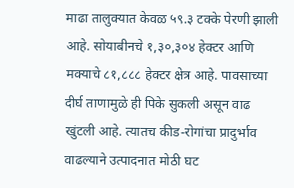माढा तालुक्यात केवळ ५९.३ टक्के पेरणी झाली आहे. सोयाबीनचे १,३०,३०४ हेक्टर आणि मक्याचे ८१,८८८ हेक्टर क्षेत्र आहे. पावसाच्या दीर्घ ताणामुळे ही पिके सुकली असून वाढ खुंटली आहे. त्यातच कीड-रोगांचा प्रादुर्भाव वाढल्याने उत्पादनात मोठी घट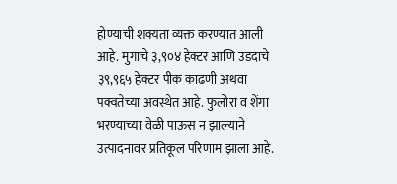होण्याची शक्यता व्यक्त करण्यात आली आहे. मुगाचे ३,९०४ हेक्टर आणि उडदाचे ३९,९६५ हेक्टर पीक काढणी अथवा पक्वतेच्या अवस्थेत आहे. फुलोरा व शेंगा भरण्याच्या वेळी पाऊस न झाल्याने उत्पादनावर प्रतिकूल परिणाम झाला आहे.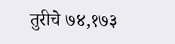तुरीचे ७४,१७३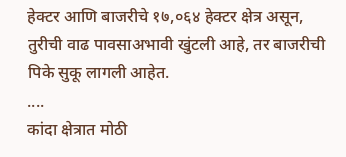हेक्टर आणि बाजरीचे १७,०६४ हेक्टर क्षेत्र असून, तुरीची वाढ पावसाअभावी खुंटली आहे, तर बाजरीची पिके सुकू लागली आहेत.
....
कांदा क्षेत्रात मोठी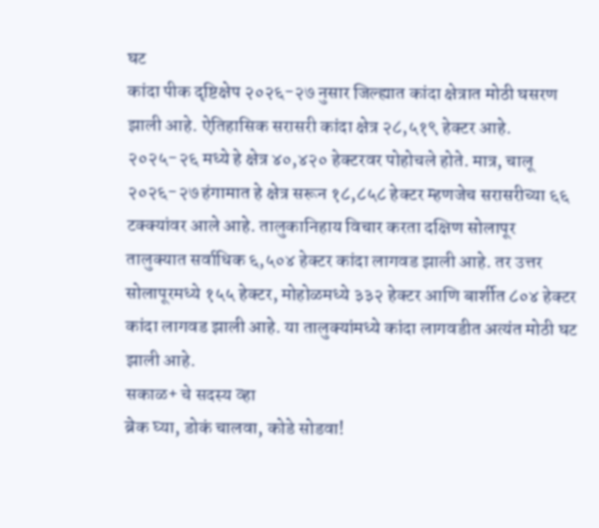घट
कांदा पीक दृष्टिक्षेप २०२६-२७ नुसार जिल्ह्यात कांदा क्षेत्रात मोठी घसरण झाली आहे. ऐतिहासिक सरासरी कांदा क्षेत्र २८,५१९ हेक्टर आहे. २०२५-२६ मध्ये हे क्षेत्र ४०,४२० हेक्टरवर पोहोचले होते. मात्र, चालू २०२६-२७ हंगामात हे क्षेत्र सरून १८,८५८ हेक्टर म्हणजेच सरासरीच्या ६६ टक्क्यांवर आले आहे. तालुकानिहाय विचार करता दक्षिण सोलापूर तालुक्यात सर्वाधिक ६,५०४ हेक्टर कांदा लागवड झाली आहे. तर उत्तर सोलापूरमध्ये १५५ हेक्टर, मोहोळमध्ये ३३२ हेक्टर आणि बार्शीत ८०४ हेक्टर कांदा लागवड झाली आहे. या तालुक्यांमध्ये कांदा लागवडीत अत्यंत मोठी घट झाली आहे.
सकाळ+ चे सदस्य व्हा
ब्रेक घ्या, डोकं चालवा, कोडे सोडवा!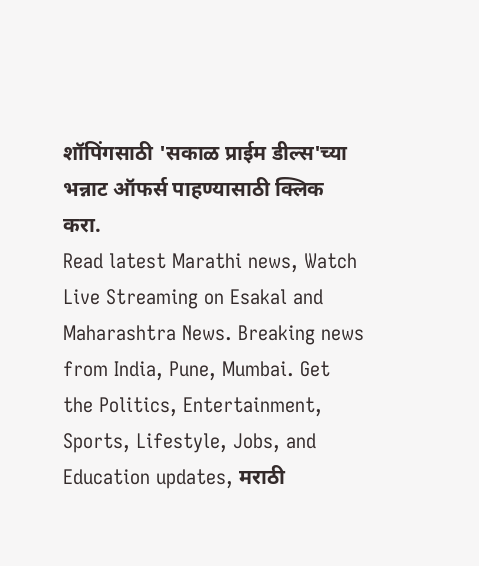शॉपिंगसाठी 'सकाळ प्राईम डील्स'च्या भन्नाट ऑफर्स पाहण्यासाठी क्लिक करा.
Read latest Marathi news, Watch Live Streaming on Esakal and Maharashtra News. Breaking news from India, Pune, Mumbai. Get the Politics, Entertainment, Sports, Lifestyle, Jobs, and Education updates, मराठी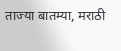ताज्या बातम्या, मराठी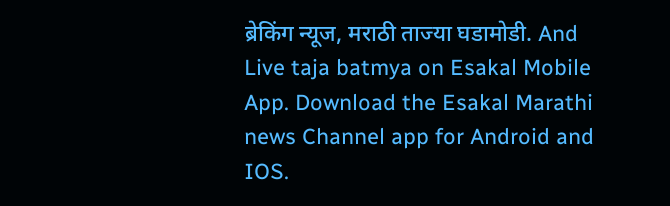ब्रेकिंग न्यूज, मराठी ताज्या घडामोडी. And Live taja batmya on Esakal Mobile App. Download the Esakal Marathi news Channel app for Android and IOS.